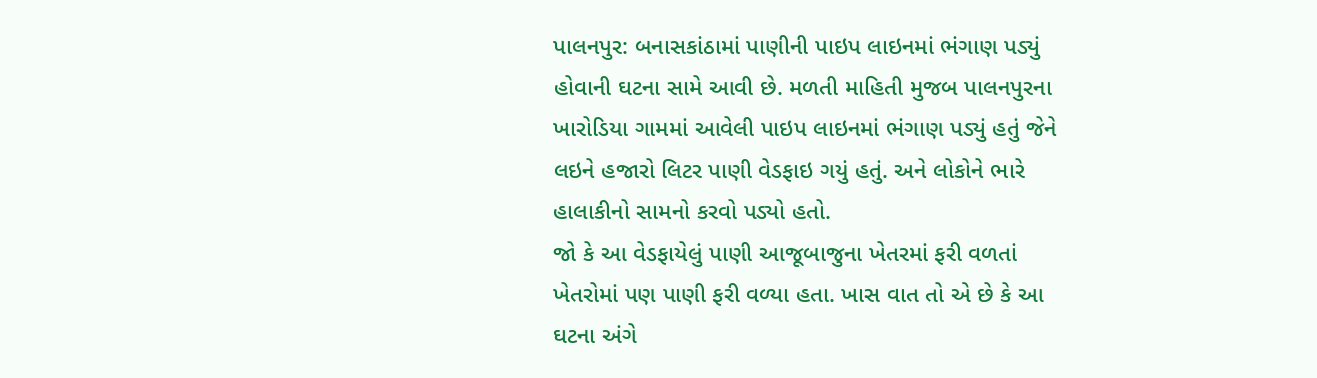પાલનપુર: બનાસકાંઠામાં પાણીની પાઇપ લાઇનમાં ભંગાણ પડ્યું હોવાની ઘટના સામે આવી છે. મળતી માહિતી મુજબ પાલનપુરના ખારોડિયા ગામમાં આવેલી પાઇપ લાઇનમાં ભંગાણ પડ્યું હતું જેને લઇને હજારો લિટર પાણી વેડફાઇ ગયું હતું. અને લોકોને ભારે હાલાકીનો સામનો કરવો પડ્યો હતો.
જો કે આ વેડફાયેલું પાણી આજૂબાજુના ખેતરમાં ફરી વળતાં ખેતરોમાં પણ પાણી ફરી વળ્યા હતા. ખાસ વાત તો એ છે કે આ ઘટના અંગે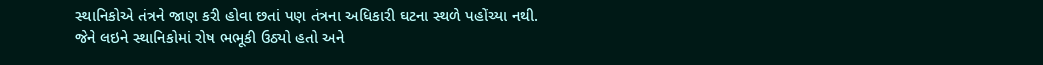સ્થાનિકોએ તંત્રને જાણ કરી હોવા છતાં પણ તંત્રના અધિકારી ઘટના સ્થળે પહોંચ્યા નથી. જેને લઇને સ્થાનિકોમાં રોષ ભભૂકી ઉઠ્યો હતો અને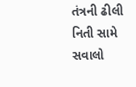તંત્રની ઢીલી નિતી સામે સવાલો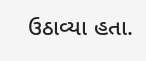ઉઠાવ્યા હતા.